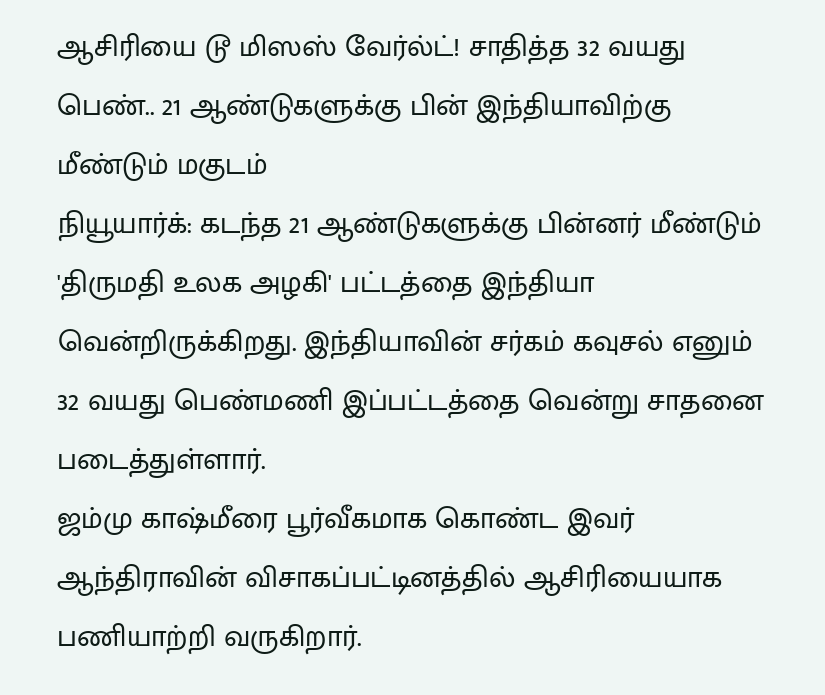ஆசிரியை டூ மிஸஸ் வேர்ல்ட்! சாதித்த 32 வயது பெண்.. 21 ஆண்டுகளுக்கு பின் இந்தியாவிற்கு மீண்டும் மகுடம்
நியூயார்க்: கடந்த 21 ஆண்டுகளுக்கு பின்னர் மீண்டும் 'திருமதி உலக அழகி' பட்டத்தை இந்தியா வென்றிருக்கிறது. இந்தியாவின் சர்கம் கவுசல் எனும் 32 வயது பெண்மணி இப்பட்டத்தை வென்று சாதனை படைத்துள்ளார்.
ஜம்மு காஷ்மீரை பூர்வீகமாக கொண்ட இவர் ஆந்திராவின் விசாகப்பட்டினத்தில் ஆசிரியையாக பணியாற்றி வருகிறார்.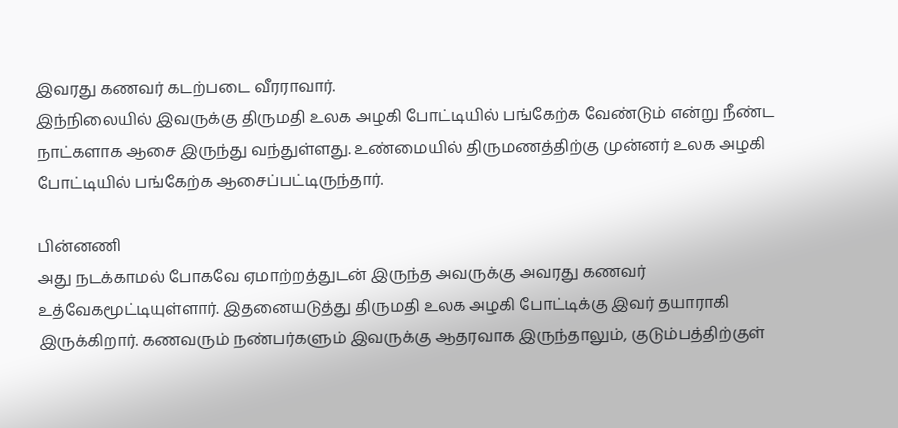இவரது கணவர் கடற்படை வீரராவார்.
இந்நிலையில் இவருக்கு திருமதி உலக அழகி போட்டியில் பங்கேற்க வேண்டும் என்று நீண்ட நாட்களாக ஆசை இருந்து வந்துள்ளது. உண்மையில் திருமணத்திற்கு முன்னர் உலக அழகி போட்டியில் பங்கேற்க ஆசைப்பட்டிருந்தார்.

பின்னணி
அது நடக்காமல் போகவே ஏமாற்றத்துடன் இருந்த அவருக்கு அவரது கணவர் உத்வேகமூட்டியுள்ளார். இதனையடுத்து திருமதி உலக அழகி போட்டிக்கு இவர் தயாராகி இருக்கிறார். கணவரும் நண்பர்களும் இவருக்கு ஆதரவாக இருந்தாலும், குடும்பத்திற்குள்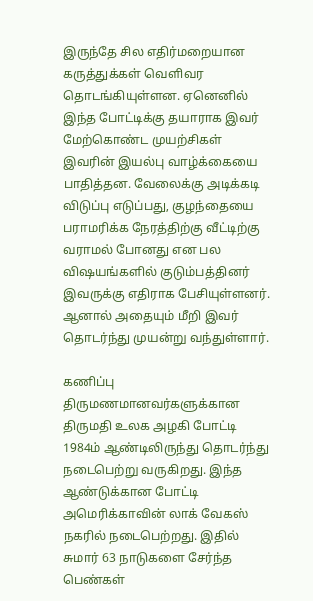இருந்தே சில எதிர்மறையான கருத்துக்கள் வெளிவர தொடங்கியுள்ளன. ஏனெனில் இந்த போட்டிக்கு தயாராக இவர் மேற்கொண்ட முயற்சிகள் இவரின் இயல்பு வாழ்க்கையை பாதித்தன. வேலைக்கு அடிக்கடி விடுப்பு எடுப்பது, குழந்தையை பராமரிக்க நேரத்திற்கு வீட்டிற்கு வராமல் போனது என பல விஷயங்களில் குடும்பத்தினர் இவருக்கு எதிராக பேசியுள்ளனர். ஆனால் அதையும் மீறி இவர் தொடர்ந்து முயன்று வந்துள்ளார்.

கணிப்பு
திருமணமானவர்களுக்கான திருமதி உலக அழகி போட்டி 1984ம் ஆண்டிலிருந்து தொடர்ந்து நடைபெற்று வருகிறது. இந்த ஆண்டுக்கான போட்டி அமெரிக்காவின் லாக் வேகஸ் நகரில் நடைபெற்றது. இதில் சுமார் 63 நாடுகளை சேர்ந்த பெண்கள்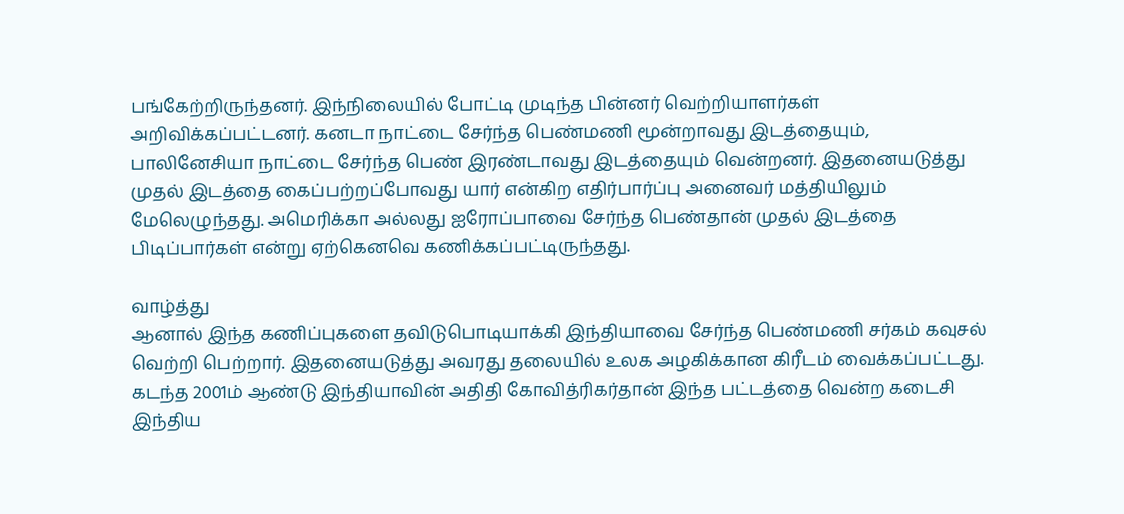பங்கேற்றிருந்தனர். இந்நிலையில் போட்டி முடிந்த பின்னர் வெற்றியாளர்கள் அறிவிக்கப்பட்டனர். கனடா நாட்டை சேர்ந்த பெண்மணி மூன்றாவது இடத்தையும், பாலினேசியா நாட்டை சேர்ந்த பெண் இரண்டாவது இடத்தையும் வென்றனர். இதனையடுத்து முதல் இடத்தை கைப்பற்றப்போவது யார் என்கிற எதிர்பார்ப்பு அனைவர் மத்தியிலும் மேலெழுந்தது. அமெரிக்கா அல்லது ஐரோப்பாவை சேர்ந்த பெண்தான் முதல் இடத்தை பிடிப்பார்கள் என்று ஏற்கெனவெ கணிக்கப்பட்டிருந்தது.

வாழ்த்து
ஆனால் இந்த கணிப்புகளை தவிடுபொடியாக்கி இந்தியாவை சேர்ந்த பெண்மணி சர்கம் கவுசல் வெற்றி பெற்றார். இதனையடுத்து அவரது தலையில் உலக அழகிக்கான கிரீடம் வைக்கப்பட்டது. கடந்த 2001ம் ஆண்டு இந்தியாவின் அதிதி கோவித்ரிகர்தான் இந்த பட்டத்தை வென்ற கடைசி இந்திய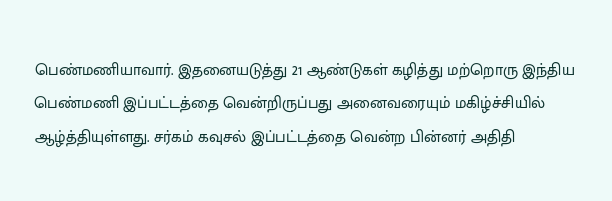பெண்மணியாவார். இதனையடுத்து 21 ஆண்டுகள் கழித்து மற்றொரு இந்திய பெண்மணி இப்பட்டத்தை வென்றிருப்பது அனைவரையும் மகிழ்ச்சியில் ஆழ்த்தியுள்ளது. சர்கம் கவுசல் இப்பட்டத்தை வென்ற பின்னர் அதிதி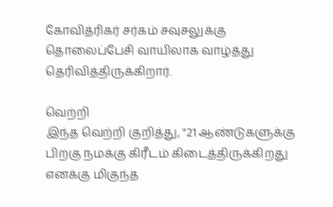கோவித்ரிகர் சர்கம் சவுசலுக்கு தொலைப்பேசி வாயிலாக வாழ்த்து தெரிவித்திருக்கிறார்.

வெற்றி
இந்த வெற்றி குறித்து, "21 ஆண்டுகளுக்கு பிறகு நமக்கு கிரீடம் கிடைத்திருக்கிறது எனக்கு மிகுந்த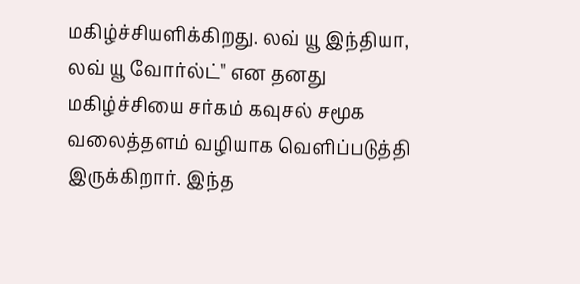மகிழ்ச்சியளிக்கிறது. லவ் யூ இந்தியா, லவ் யூ வோர்ல்ட்" என தனது மகிழ்ச்சியை சர்கம் கவுசல் சமூக வலைத்தளம் வழியாக வெளிப்படுத்தி இருக்கிறார். இந்த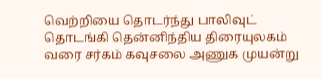வெற்றியை தொடர்ந்து பாலிவுட் தொடங்கி தென்னிந்திய திரையுலகம் வரை சர்கம் கவுசலை அணுக முயன்று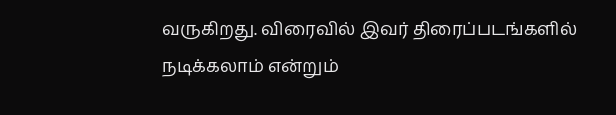வருகிறது. விரைவில் இவர் திரைப்படங்களில் நடிக்கலாம் என்றும்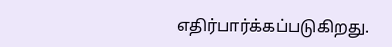எதிர்பார்க்கப்படுகிறது.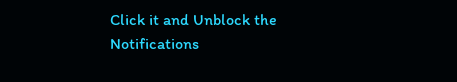Click it and Unblock the Notifications